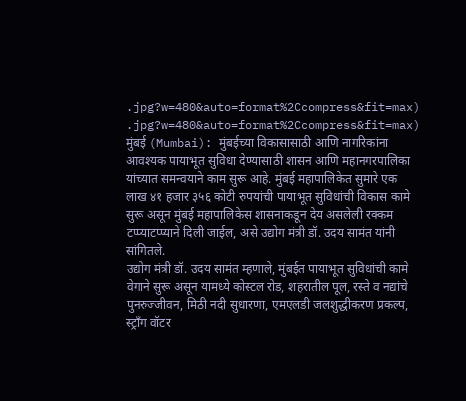.jpg?w=480&auto=format%2Ccompress&fit=max)
.jpg?w=480&auto=format%2Ccompress&fit=max)
मुंबई (Mumbai): मुंबईच्या विकासासाठी आणि नागरिकांना आवश्यक पायाभूत सुविधा देण्यासाठी शासन आणि महानगरपालिका यांच्यात समन्वयाने काम सुरू आहे. मुंबई महापालिकेत सुमारे एक लाख ४१ हजार ३५६ कोटी रुपयांची पायाभूत सुविधांची विकास कामे सुरू असून मुंबई महापालिकेस शासनाकडून देय असलेली रक्कम टप्प्याटप्प्याने दिली जाईल, असे उद्योग मंत्री डॉ. उदय सामंत यांनी सांगितले.
उद्योग मंत्री डॉ. उदय सामंत म्हणाले, मुंबईत पायाभूत सुविधांची कामे वेगाने सुरू असून यामध्ये कोस्टल रोड, शहरातील पूल, रस्ते व नद्यांचे पुनरुज्जीवन, मिठी नदी सुधारणा, एमएलडी जलशुद्धीकरण प्रकल्प, स्ट्राँग वॉटर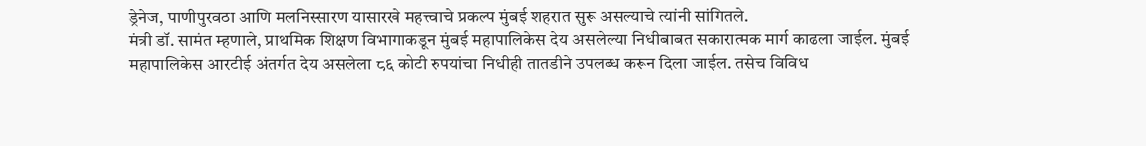ड्रेनेज, पाणीपुरवठा आणि मलनिस्सारण यासारखे महत्त्वाचे प्रकल्प मुंबई शहरात सुरू असल्याचे त्यांनी सांगितले.
मंत्री डॉ. सामंत म्हणाले, प्राथमिक शिक्षण विभागाकडून मुंबई महापालिकेस देय असलेल्या निधीबाबत सकारात्मक मार्ग काढला जाईल. मुंबई महापालिकेस आरटीई अंतर्गत देय असलेला ८६ कोटी रुपयांचा निधीही तातडीने उपलब्ध करून दिला जाईल. तसेच विविध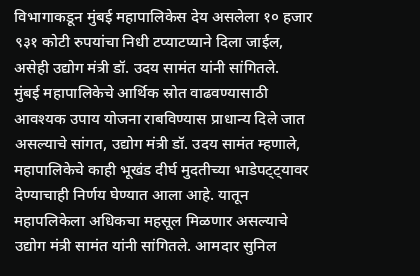विभागाकडून मुंबई महापालिकेस देय असलेला १० हजार ९३१ कोटी रुपयांचा निधी टप्याटप्याने दिला जाईल, असेही उद्योग मंत्री डॉ. उदय सामंत यांनी सांगितले.
मुंबई महापालिकेचे आर्थिक स्रोत वाढवण्यासाठी आवश्यक उपाय योजना राबविण्यास प्राधान्य दिले जात असल्याचे सांगत, उद्योग मंत्री डॉ. उदय सामंत म्हणाले, महापालिकेचे काही भूखंड दीर्घ मुदतीच्या भाडेपट्ट्यावर देण्याचाही निर्णय घेण्यात आला आहे. यातून महापलिकेला अधिकचा महसूल मिळणार असल्याचे उद्योग मंत्री सामंत यांनी सांगितले. आमदार सुनिल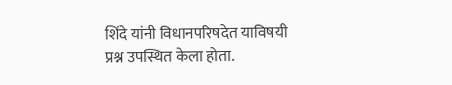शिंदे यांनी विधानपरिषदेत याविषयी प्रश्न उपस्थित केला होता.